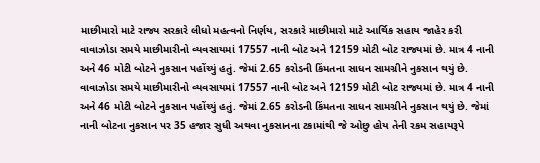માછીમારો માટે રાજ્ય સરકારે લીધો મહત્વનો નિર્ણય, સરકારે માછીમારો માટે આર્થિક સહાય જાહેર કરી
વાવાઝોડા સમયે માછીમારીનો વ્યવસાયમાં 17557 નાની બોટ અને 12159 મોટી બોટ રાજ્યમાં છે. માત્ર 4 નાની અને 46 મોટી બોટને નુકસાન પહોંચ્યું હતું. જેમાં 2.65 કરોડની કિંમતના સાધન સામગ્રીને નુકસાન થયું છે.
વાવાઝોડા સમયે માછીમારીનો વ્યવસાયમાં 17557 નાની બોટ અને 12159 મોટી બોટ રાજ્યમાં છે. માત્ર 4 નાની અને 46 મોટી બોટને નુકસાન પહોંચ્યું હતું. જેમાં 2.65 કરોડની કિંમતના સાધન સામગ્રીને નુકસાન થયું છે. જેમાં નાની બોટના નુકસાન પર 35 હજાર સુધી અથવા નુકસાનના ટકામાંથી જે ઓછુ હોય તેની રકમ સહાયરૂપે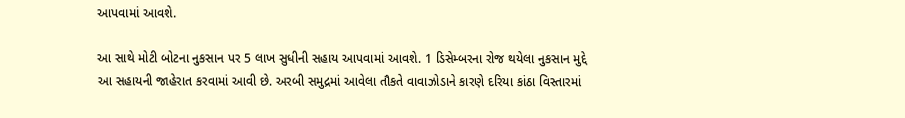આપવામાં આવશે.

આ સાથે મોટી બોટના નુકસાન પર 5 લાખ સુધીની સહાય આપવામાં આવશે. 1 ડિસેમ્બરના રોજ થયેલા નુકસાન મુદ્દે આ સહાયની જાહેરાત કરવામાં આવી છે. અરબી સમુદ્રમાં આવેલા તૌકતે વાવાઝોડાને કારણે દરિયા કાંઠા વિસ્તારમાં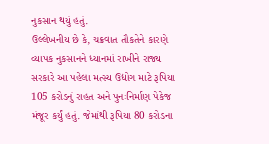નુકસાન થયું હતું.
ઉલ્લેખનીય છે કે, ચક્રવાત તૌકતેને કારણે વ્યાપક નુકસાનને ધ્યાનમાં રાખીને રાજ્ય સરકારે આ પહેલા મત્સ્ય ઉદ્યોગ માટે રૂપિયા 105 કરોડનું રાહત અને પુનઃનિર્માણ પેકેજ મંજૂર કર્યું હતું. જેમાંથી રૂપિયા 80 કરોડના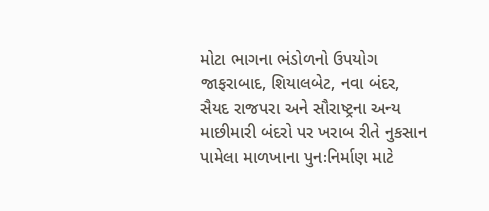મોટા ભાગના ભંડોળનો ઉપયોગ જાફરાબાદ, શિયાલબેટ, નવા બંદર, સૈયદ રાજપરા અને સૌરાષ્ટ્રના અન્ય માછીમારી બંદરો પર ખરાબ રીતે નુકસાન પામેલા માળખાના પુનઃનિર્માણ માટે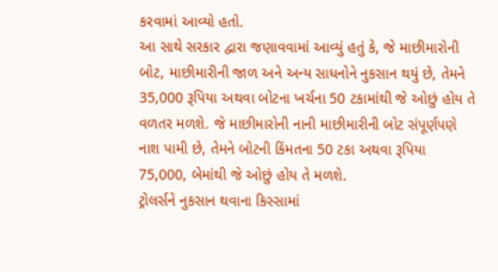કરવામાં આવ્યો હતો.
આ સાથે સરકાર દ્વારા જણાવવામાં આવ્યું હતું કે, જે માછીમારોની બોટ, માછીમારીની જાળ અને અન્ય સાધનોને નુકસાન થયું છે, તેમને 35,000 રૂપિયા અથવા બોટના ખર્ચના 50 ટકામાંથી જે ઓછું હોય તે વળતર મળશે. જે માછીમારોની નાની માછીમારીની બોટ સંપૂર્ણપણે નાશ પામી છે, તેમને બોટની કિંમતના 50 ટકા અથવા રૂપિયા 75,000, બેમાંથી જે ઓછું હોય તે મળશે.
ટ્રોલર્સને નુકસાન થવાના કિસ્સામાં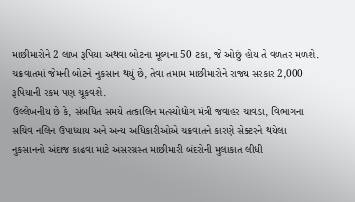માછીમારોને 2 લાખ રૂપિયા અથવા બોટના મૂલ્યના 50 ટકા, જે ઓછું હોય તે વળતર મળશે. ચક્રવાતમાં જેમની બોટને નુકસાન થયું છે, તેવા તમામ માછીમારોને રાજ્ય સરકાર 2,000 રૂપિયાની રકમ પણ ચૂકવશે.
ઉલ્લેખનીય છે કે, સંબધિત સમયે તત્કાલિન મત્સ્યોદ્યોગ મંત્રી જવાહર ચાવડા, વિભાગના સચિવ નલિન ઉપાધ્યાય અને અન્ય અધિકારીઓએ ચક્રવાતને કારણે સેક્ટરને થયેલા નુકસાનનો અંદાજ કાઢવા માટે અસરગ્રસ્ત માછીમારી બંદરોની મુલાકાત લીધી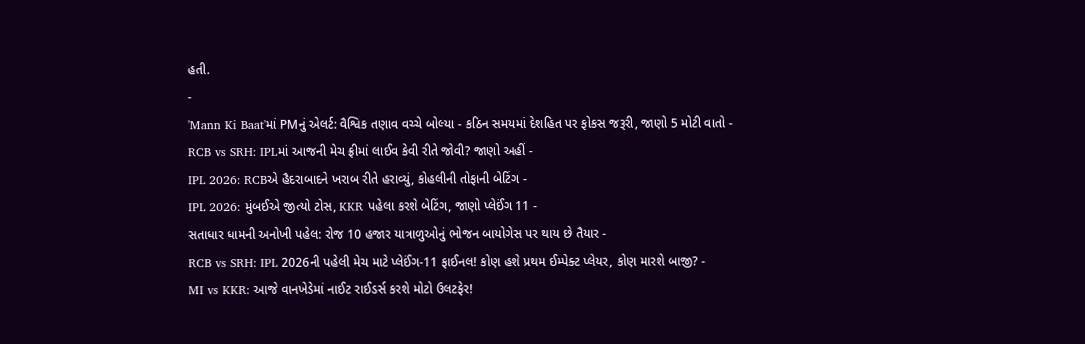હતી.
-
'Mann Ki Baat'માં PMનું એલર્ટ: વૈશ્વિક તણાવ વચ્ચે બોલ્યા - કઠિન સમયમાં દેશહિત પર ફોકસ જરૂરી, જાણો 5 મોટી વાતો -
RCB vs SRH: IPLમાં આજની મેચ ફ્રીમાં લાઈવ કેવી રીતે જોવી? જાણો અહીં -
IPL 2026: RCBએ હૈદરાબાદને ખરાબ રીતે હરાવ્યું, કોહલીની તોફાની બેટિંગ -
IPL 2026: મુંબઈએ જીત્યો ટોસ, KKR પહેલા કરશે બેટિંગ, જાણો પ્લેઈંગ 11 -
સતાધાર ધામની અનોખી પહેલ: રોજ 10 હજાર યાત્રાળુઓનું ભોજન બાયોગેસ પર થાય છે તૈયાર -
RCB vs SRH: IPL 2026ની પહેલી મેચ માટે પ્લેઈંગ-11 ફાઈનલ! કોણ હશે પ્રથમ ઈમ્પેક્ટ પ્લેયર, કોણ મારશે બાજી? -
MI vs KKR: આજે વાનખેડેમાં નાઈટ રાઈડર્સ કરશે મોટો ઉલટફેર!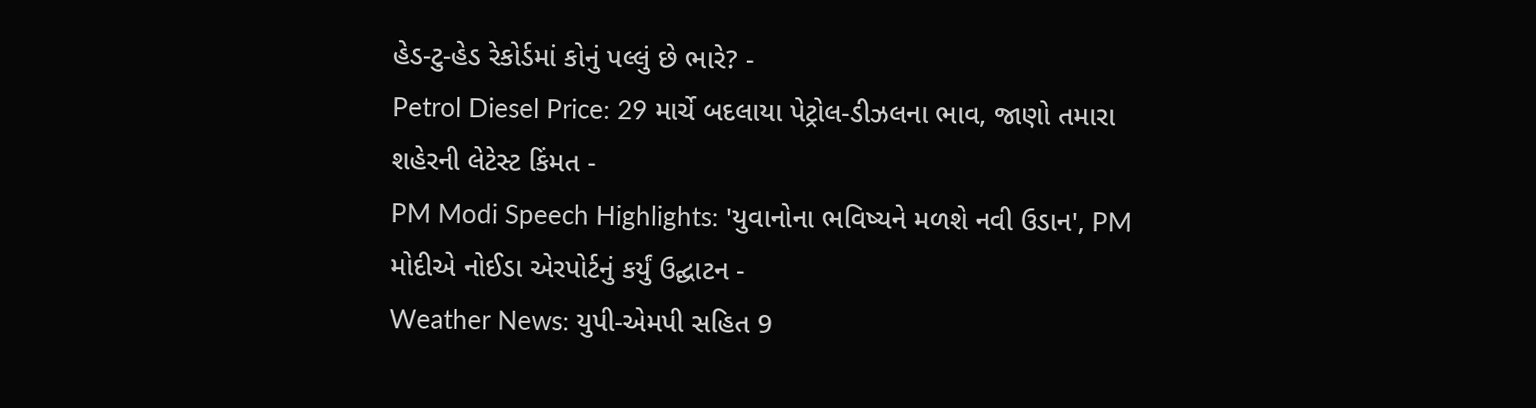હેડ-ટુ-હેડ રેકોર્ડમાં કોનું પલ્લું છે ભારે? -
Petrol Diesel Price: 29 માર્ચે બદલાયા પેટ્રોલ-ડીઝલના ભાવ, જાણો તમારા શહેરની લેટેસ્ટ કિંમત -
PM Modi Speech Highlights: 'યુવાનોના ભવિષ્યને મળશે નવી ઉડાન', PM મોદીએ નોઈડા એરપોર્ટનું કર્યું ઉદ્ઘાટન -
Weather News: યુપી-એમપી સહિત 9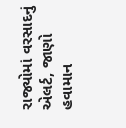રાજ્યોમાં વરસાદનું એલર્ટ, જાણો હવામાન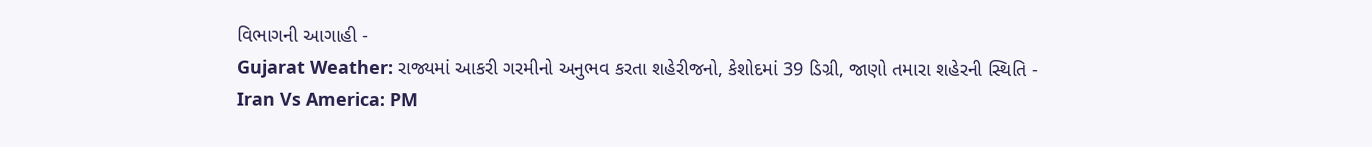વિભાગની આગાહી -
Gujarat Weather: રાજ્યમાં આકરી ગરમીનો અનુભવ કરતા શહેરીજનો, કેશોદમાં 39 ડિગ્રી, જાણો તમારા શહેરની સ્થિતિ -
Iran Vs America: PM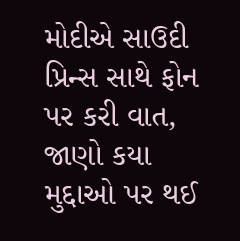મોદીએ સાઉદી પ્રિન્સ સાથે ફોન પર કરી વાત, જાણો કયા મુદ્દાઓ પર થઈ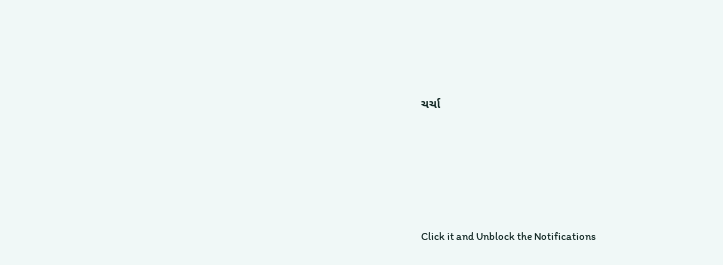ચર્ચા







Click it and Unblock the Notifications